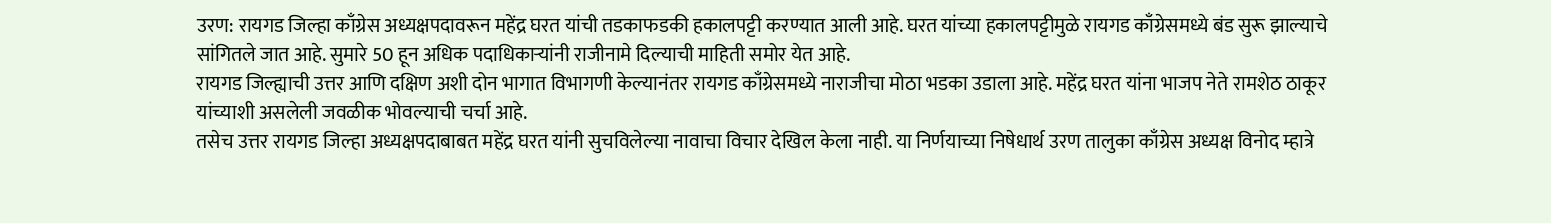उरण: रायगड जिल्हा काँग्रेस अध्यक्षपदावरून महेंद्र घरत यांची तडकाफडकी हकालपट्टी करण्यात आली आहे. घरत यांच्या हकालपट्टीमुळे रायगड काँग्रेसमध्ये बंड सुरू झाल्याचे सांगितले जात आहे. सुमारे 50 हून अधिक पदाधिकाऱ्यांनी राजीनामे दिल्याची माहिती समोर येत आहे.
रायगड जिल्ह्याची उत्तर आणि दक्षिण अशी दोन भागात विभागणी केल्यानंतर रायगड काँग्रेसमध्ये नाराजीचा मोठा भडका उडाला आहे. महेंद्र घरत यांना भाजप नेते रामशेठ ठाकूर यांच्याशी असलेली जवळीक भोवल्याची चर्चा आहे.
तसेच उत्तर रायगड जिल्हा अध्यक्षपदाबाबत महेंद्र घरत यांनी सुचविलेल्या नावाचा विचार देखिल केला नाही. या निर्णयाच्या निषेधार्थ उरण तालुका काँग्रेस अध्यक्ष विनोद म्हात्रे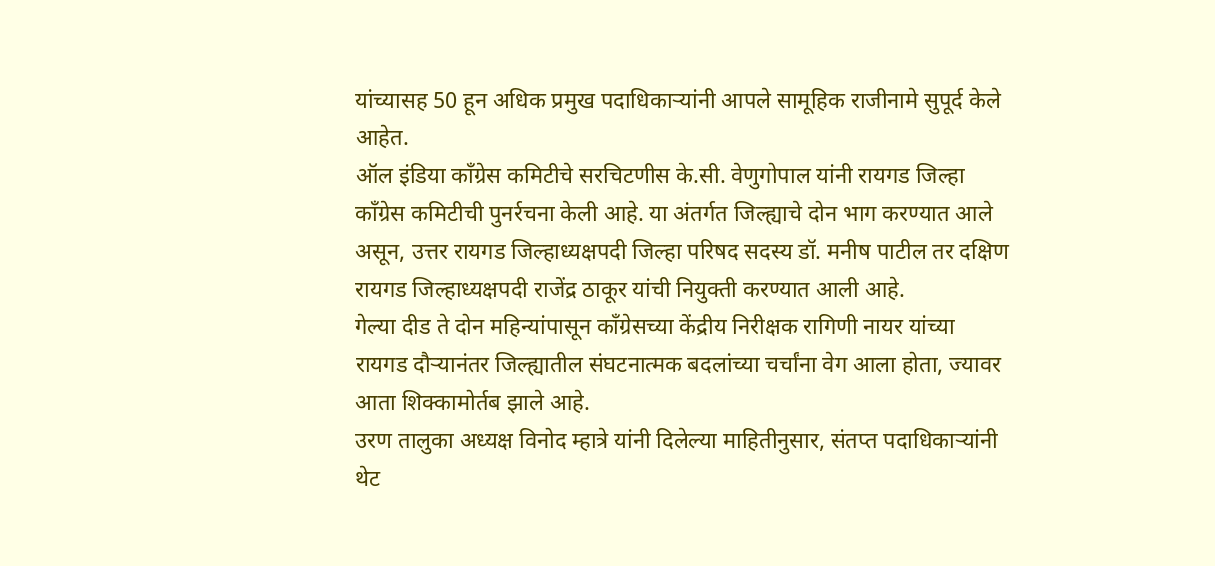यांच्यासह 50 हून अधिक प्रमुख पदाधिकाऱ्यांनी आपले सामूहिक राजीनामे सुपूर्द केले आहेत.
ऑल इंडिया काँग्रेस कमिटीचे सरचिटणीस के.सी. वेणुगोपाल यांनी रायगड जिल्हा काँग्रेस कमिटीची पुनर्रचना केली आहे. या अंतर्गत जिल्ह्याचे दोन भाग करण्यात आले असून, उत्तर रायगड जिल्हाध्यक्षपदी जिल्हा परिषद सदस्य डॉ. मनीष पाटील तर दक्षिण रायगड जिल्हाध्यक्षपदी राजेंद्र ठाकूर यांची नियुक्ती करण्यात आली आहे.
गेल्या दीड ते दोन महिन्यांपासून काँग्रेसच्या केंद्रीय निरीक्षक रागिणी नायर यांच्या रायगड दौऱ्यानंतर जिल्ह्यातील संघटनात्मक बदलांच्या चर्चांना वेग आला होता, ज्यावर आता शिक्कामोर्तब झाले आहे.
उरण तालुका अध्यक्ष विनोद म्हात्रे यांनी दिलेल्या माहितीनुसार, संतप्त पदाधिकाऱ्यांनी थेट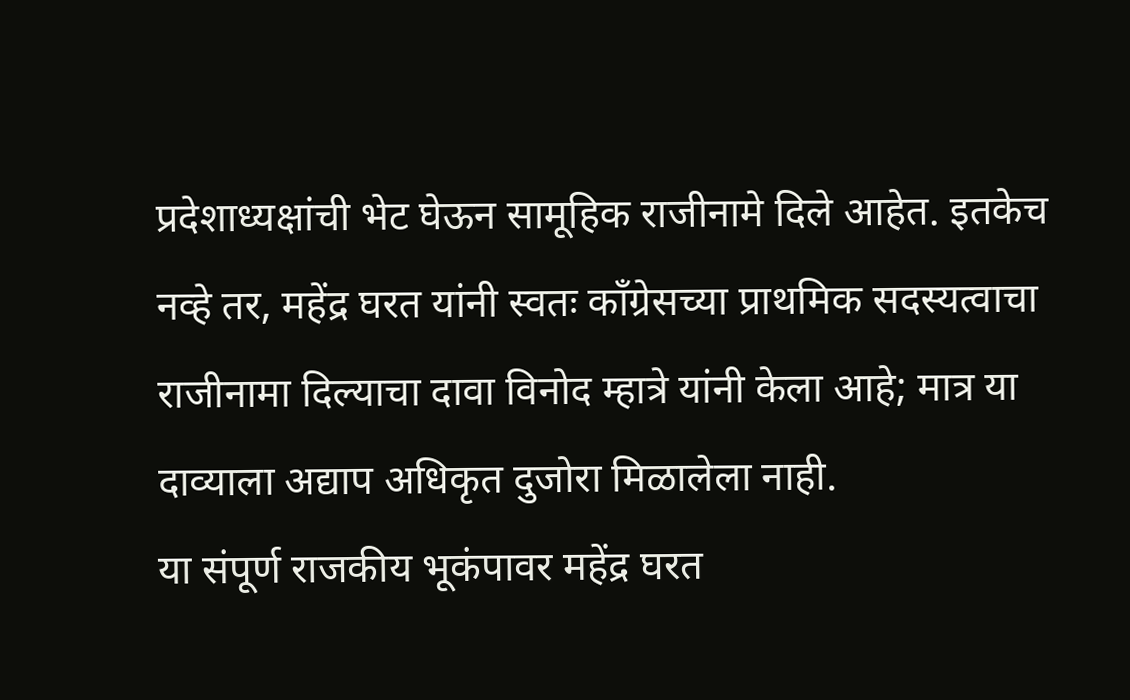प्रदेशाध्यक्षांची भेट घेऊन सामूहिक राजीनामे दिले आहेत. इतकेच नव्हे तर, महेंद्र घरत यांनी स्वतः काँग्रेसच्या प्राथमिक सदस्यत्वाचा राजीनामा दिल्याचा दावा विनोद म्हात्रे यांनी केला आहे; मात्र या दाव्याला अद्याप अधिकृत दुजोरा मिळालेला नाही.
या संपूर्ण राजकीय भूकंपावर महेंद्र घरत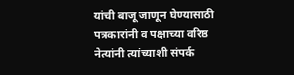यांची बाजू जाणून घेण्यासाठी पत्रकारांनी व पक्षाच्या वरिष्ठ नेत्यांनी त्यांच्याशी संपर्क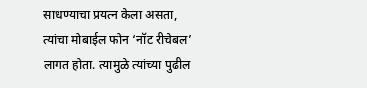साधण्याचा प्रयत्न केला असता, त्यांचा मोबाईल फोन ‘नॉट रीचेबल’ लागत होता. त्यामुळे त्यांच्या पुढील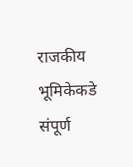राजकीय भूमिकेकडे संपूर्ण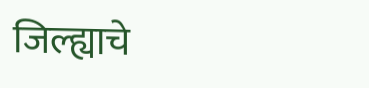जिल्ह्याचे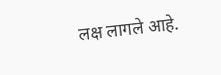लक्ष लागले आहे.